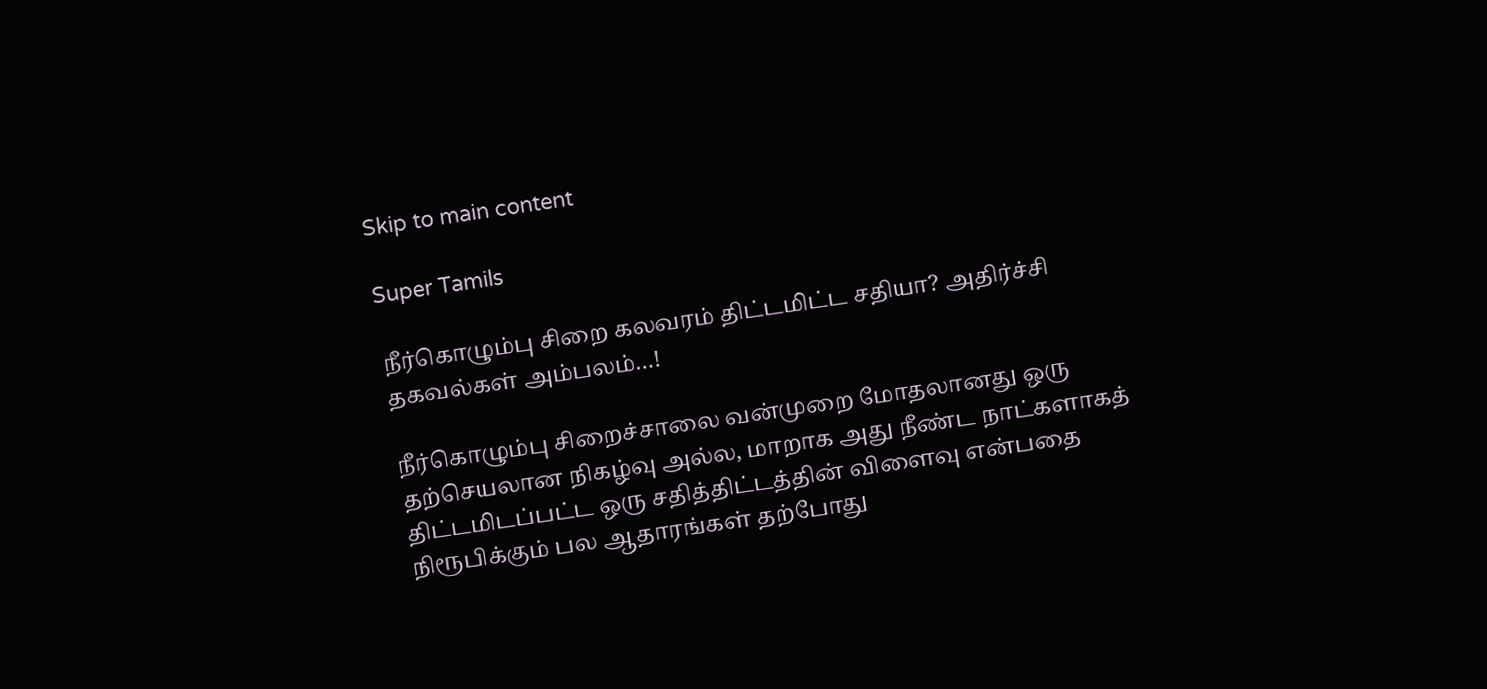Skip to main content

Super Tamils

நீர்கொழும்பு சிறை கலவரம் திட்டமிட்ட சதியா? அதிர்ச்சி தகவல்கள் அம்பலம்…!

நீர்கொழும்பு சிறைச்சாலை வன்முறை மோதலானது ஒரு தற்செயலான நிகழ்வு அல்ல, மாறாக அது நீண்ட நாட்களாகத் திட்டமிடப்பட்ட ஒரு சதித்திட்டத்தின் விளைவு என்பதை நிரூபிக்கும் பல ஆதாரங்கள் தற்போது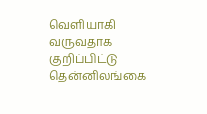வெளியாகி வருவதாக குறிப்பிட்டு தென்னிலங்கை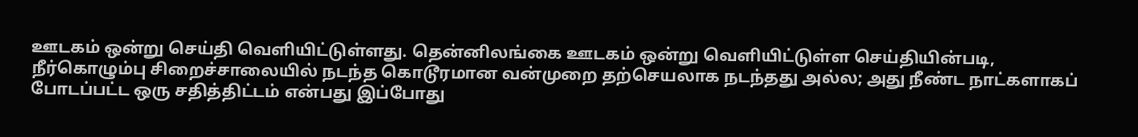ஊடகம் ஒன்று செய்தி வெளியிட்டுள்ளது. தென்னிலங்கை ஊடகம் ஒன்று வெளியிட்டுள்ள செய்தியின்படி, நீர்கொழும்பு சிறைச்சாலையில் நடந்த கொடூரமான வன்முறை தற்செயலாக நடந்தது அல்ல; அது நீண்ட நாட்களாகப் போடப்பட்ட ஒரு சதித்திட்டம் என்பது இப்போது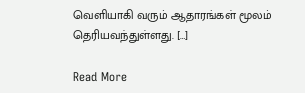வெளியாகி வரும் ஆதாரங்கள் மூலம் தெரியவந்துள்ளது. […]

Read More